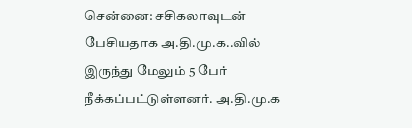சென்னை: சசிகலாவுடன் பேசியதாக அ.தி.மு.க..வில் இருந்து மேலும் 5 பேர் நீக்கப்பட்டுள்ளனர். அ.தி.மு.க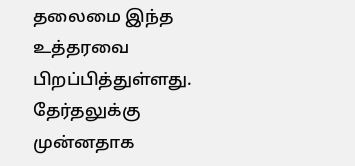தலைமை இந்த உத்தரவை பிறப்பித்துள்ளது. தேர்தலுக்கு முன்னதாக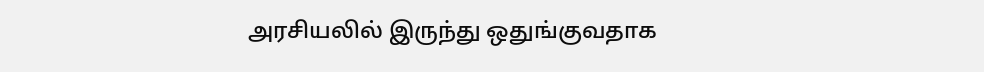அரசியலில் இருந்து ஒதுங்குவதாக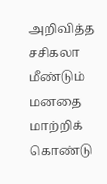அறிவித்த சசிகலா மீண்டும் மனதை மாற்றிக் கொண்டு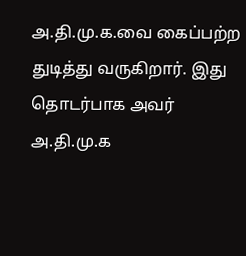அ.தி.மு.க.வை கைப்பற்ற துடித்து வருகிறார். இது தொடர்பாக அவர் அ.தி.மு.க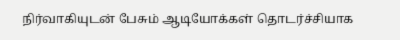நிர்வாகியுடன் பேசும் ஆடியோக்கள் தொடர்ச்சியாக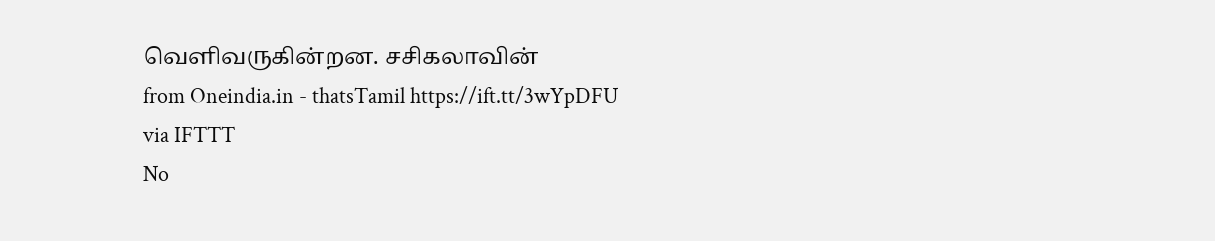வெளிவருகின்றன. சசிகலாவின்
from Oneindia.in - thatsTamil https://ift.tt/3wYpDFU
via IFTTT
No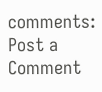comments:
Post a Comment